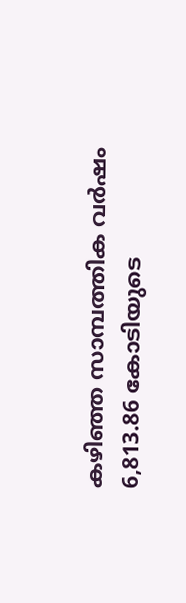കഴിഞ്ഞ സാമ്പത്തിക വർഷം 6,813.86 കോടിയുടെ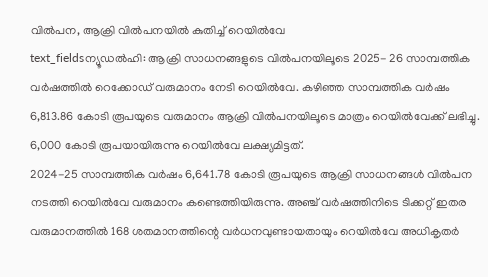വിൽപന, ആക്രി വിൽപനയിൽ കുതിച്ച് റെയിൽവേ
text_fieldsന്യൂഡൽഹി: ആക്രി സാധനങ്ങളുടെ വിൽപനയിലൂടെ 2025- 26 സാമ്പത്തിക വർഷത്തിൽ റെക്കോഡ് വരുമാനം നേടി റെയിൽവേ. കഴിഞ്ഞ സാമ്പത്തിക വർഷം 6,813.86 കോടി രൂപയുടെ വരുമാനം ആക്രി വിൽപനയിലൂടെ മാത്രം റെയിൽവേക്ക് ലഭിച്ചു. 6,000 കോടി രൂപയായിരുന്നു റെയിൽവേ ലക്ഷ്യമിട്ടത്.
2024-25 സാമ്പത്തിക വർഷം 6,641.78 കോടി രൂപയുടെ ആക്രി സാധനങ്ങൾ വിൽപന നടത്തി റെയിൽവേ വരുമാനം കണ്ടെത്തിയിരുന്നു. അഞ്ച് വർഷത്തിനിടെ ടിക്കറ്റ് ഇതര വരുമാനത്തിൽ 168 ശതമാനത്തിന്റെ വർധനവുണ്ടായതായും റെയിൽവേ അധികൃതർ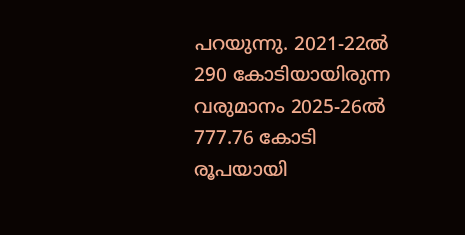പറയുന്നു. 2021-22ൽ 290 കോടിയായിരുന്ന വരുമാനം 2025-26ൽ 777.76 കോടി രൂപയായി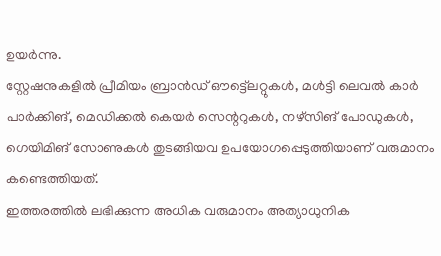ഉയർന്നു.
സ്റ്റേഷനുകളിൽ പ്രീമിയം ബ്രാൻഡ് ഔട്ട്ലെറ്റുകൾ, മൾട്ടി ലെവൽ കാർ പാർക്കിങ്, മെഡിക്കൽ കെയർ സെന്ററുകൾ, നഴ്സിങ് പോഡുകൾ, ഗെയിമിങ് സോണുകൾ തുടങ്ങിയവ ഉപയോഗപ്പെടുത്തിയാണ് വരുമാനം കണ്ടെത്തിയത്.
ഇത്തരത്തിൽ ലഭിക്കുന്ന അധിക വരുമാനം അത്യാധുനിക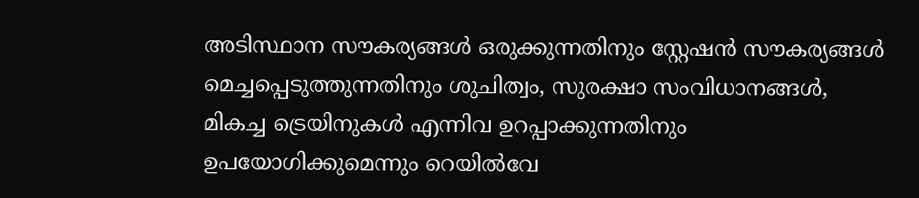അടിസ്ഥാന സൗകര്യങ്ങൾ ഒരുക്കുന്നതിനും സ്റ്റേഷൻ സൗകര്യങ്ങൾ മെച്ചപ്പെടുത്തുന്നതിനും ശുചിത്വം, സുരക്ഷാ സംവിധാനങ്ങൾ, മികച്ച ട്രെയിനുകൾ എന്നിവ ഉറപ്പാക്കുന്നതിനും ഉപയോഗിക്കുമെന്നും റെയിൽവേ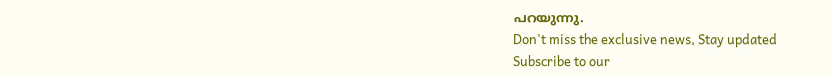പറയുന്നു.
Don't miss the exclusive news, Stay updated
Subscribe to our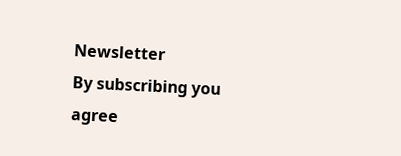Newsletter
By subscribing you agree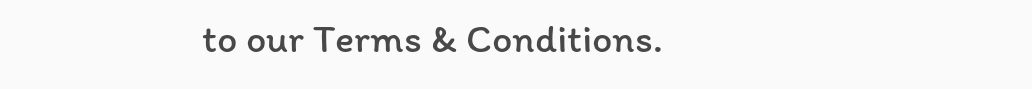to our Terms & Conditions.